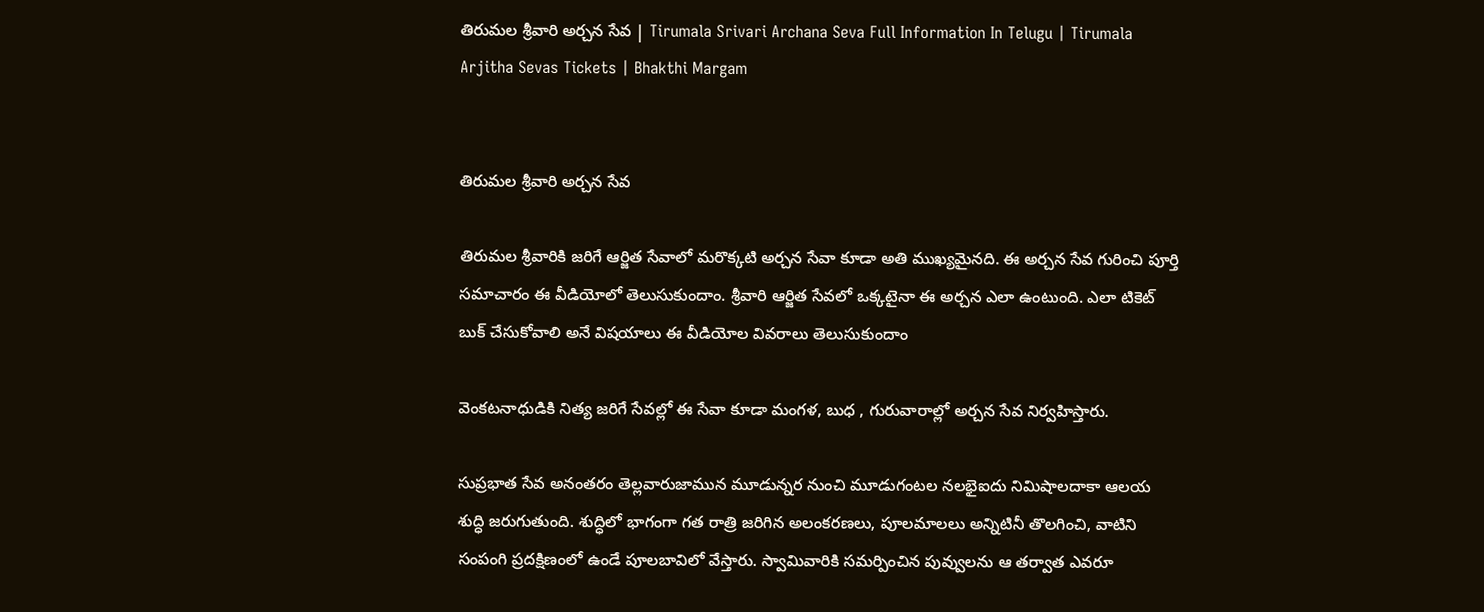తిరుమల శ్రీవారి అర్చన సేవ | Tirumala Srivari Archana Seva Full Information In Telugu | Tirumala Arjitha Sevas Tickets | Bhakthi Margam


తిరుమల శ్రీవారి అర్చన సేవ

తిరుమల శ్రీవారికి జరిగే ఆర్జిత సేవాలో మరొక్కటి అర్చన సేవా కూడా అతి ముఖ్యమైనది. ఈ అర్చన సేవ గురించి పూర్తి సమాచారం ఈ వీడియోలో తెలుసుకుందాం. శ్రీవారి ఆర్జిత సేవలో ఒక్కటైనా ఈ అర్చన ఎలా ఉంటుంది. ఎలా టికెట్ బుక్ చేసుకోవాలి అనే విషయాలు ఈ వీడియోల వివరాలు తెలుసుకుందాం

వెంకటనాధుడికి నిత్య జరిగే సేవల్లో ఈ సేవా కూడా మంగళ, బుధ , గురువారాల్లో అర్చన సేవ నిర్వహిస్తారు.

సుప్రభాత సేవ అనంతరం తెల్లవారుజామున మూడున్నర నుంచి మూడుగంటల నలభైఐదు నిమిషాలదాకా ఆలయ శుద్ధి జరుగుతుంది. శుద్ధిలో భాగంగా గత రాత్రి జరిగిన అలంకరణలు, పూలమాలలు అన్నిటినీ తొలగించి, వాటిని సంపంగి ప్రదక్షిణంలో ఉండే పూలబావిలో వేస్తారు. స్వామివారికి సమర్పించిన పువ్వులను ఆ తర్వాత ఎవరూ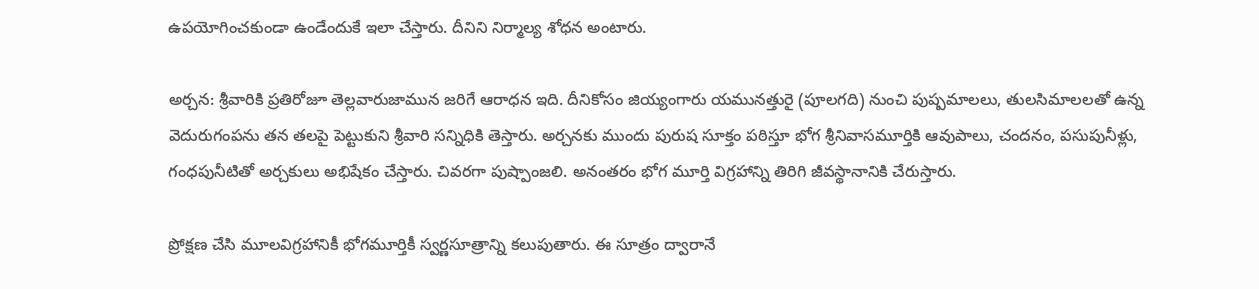ఉపయోగించకుండా ఉండేందుకే ఇలా చేస్తారు. దీనిని నిర్మాల్య శోధన అంటారు.

అర్చన: శ్రీవారికి ప్రతిరోజూ తెల్లవారుజామున జరిగే ఆరాధన ఇది. దీనికోసం జియ్యంగారు యమునత్తురై (పూలగది) నుంచి పుష్పమాలలు, తులసిమాలలతో ఉన్న వెదురుగంపను తన తలపై పెట్టుకుని శ్రీవారి సన్నిధికి తెస్తారు. అర్చనకు ముందు పురుష సూక్తం పఠిస్తూ భోగ శ్రీనివాసమూర్తికి ఆవుపాలు, చందనం, పసుపునీళ్లు, గంధపునీటితో అర్చకులు అభిషేకం చేస్తారు. చివరగా పుష్పాంజలి. అనంతరం భోగ మూర్తి విగ్రహాన్ని తిరిగి జీవస్థానానికి చేరుస్తారు.

ప్రోక్షణ చేసి మూలవిగ్రహానికీ భోగమూర్తికీ స్వర్ణసూత్రాన్ని కలుపుతారు. ఈ సూత్రం ద్వారానే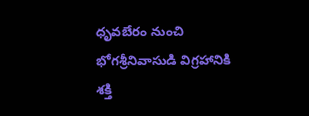ధృవబేరం నుంచి భోగశ్రీనివాసుడి విగ్రహానికి శక్తి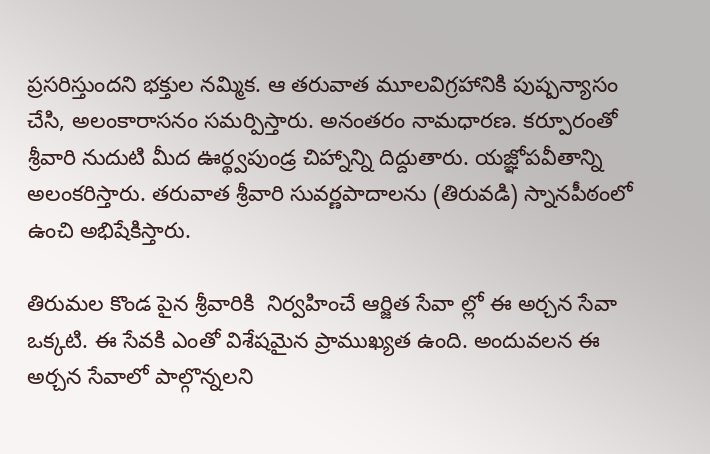ప్రసరిస్తుందని భక్తుల నమ్మిక. ఆ తరువాత మూలవిగ్రహానికి పుష్పన్యాసం చేసి, అలంకారాసనం సమర్పిస్తారు. అనంతరం నామధారణ. కర్పూరంతో శ్రీవారి నుదుటి మీద ఊర్థ్వపుండ్ర చిహ్నాన్ని దిద్దుతారు. యజ్ఞోపవీతాన్ని అలంకరిస్తారు. తరువాత శ్రీవారి సువర్ణపాదాలను (తిరువడి) స్నానపీఠంలో ఉంచి అభిషేకిస్తారు.

తిరుమల కొండ పైన శ్రీవారికి  నిర్వహించే ఆర్జిత సేవా ల్లో ఈ అర్చన సేవా ఒక్కటి. ఈ సేవకి ఎంతో విశేషమైన ప్రాముఖ్యత ఉంది. అందువలన ఈ అర్చన సేవాలో పాల్గొన్నలని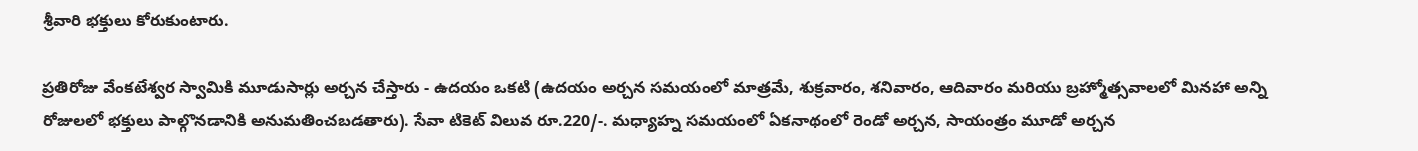శ్రీవారి భక్తులు కోరుకుంటారు.

ప్రతిరోజు వేంకటేశ్వర స్వామికి మూడుసార్లు అర్చన చేస్తారు - ఉదయం ఒకటి (ఉదయం అర్చన సమయంలో మాత్రమే, శుక్రవారం, శనివారం, ఆదివారం మరియు బ్రహ్మోత్సవాలలో మినహా అన్ని రోజులలో భక్తులు పాల్గొనడానికి అనుమతించబడతారు). సేవా టికెట్ విలువ రూ.220/-. మధ్యాహ్న సమయంలో ఏకనాథంలో రెండో అర్చన, సాయంత్రం మూడో అర్చన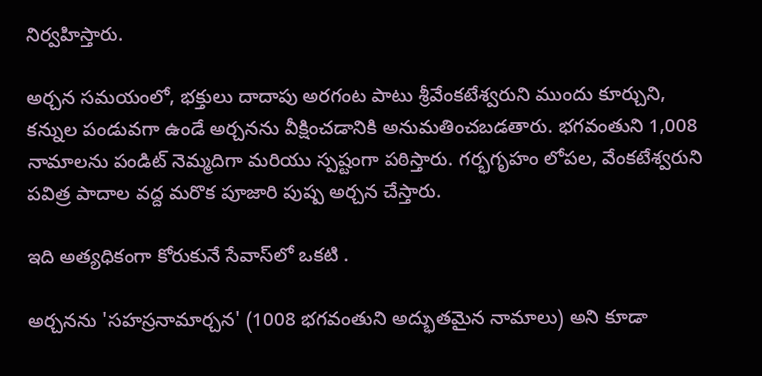నిర్వహిస్తారు.

అర్చన సమయంలో, భక్తులు దాదాపు అరగంట పాటు శ్రీవేంకటేశ్వరుని ముందు కూర్చుని, కన్నుల పండువగా ఉండే అర్చనను వీక్షించడానికి అనుమతించబడతారు. భగవంతుని 1,008 నామాలను పండిట్ నెమ్మదిగా మరియు స్పష్టంగా పఠిస్తారు. గర్భగృహం లోపల, వేంకటేశ్వరుని పవిత్ర పాదాల వద్ద మరొక పూజారి పుష్ప అర్చన చేస్తారు.

ఇది అత్యధికంగా కోరుకునే సేవాస్‌లో ఒకటి .

అర్చనను 'సహస్రనామార్చన' (1008 భగవంతుని అద్భుతమైన నామాలు) అని కూడా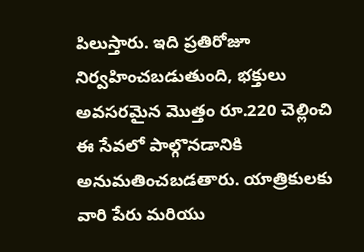పిలుస్తారు. ఇది ప్రతిరోజూ నిర్వహించబడుతుంది, భక్తులు అవసరమైన మొత్తం రూ.220 చెల్లించి ఈ సేవలో పాల్గొనడానికి అనుమతించబడతారు. యాత్రికులకు వారి పేరు మరియు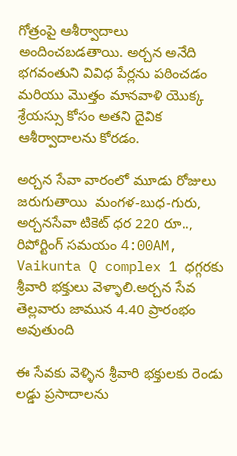గోత్రంపై ఆశీర్వాదాలు అందించబడతాయి. అర్చన అనేది భగవంతుని వివిధ పేర్లను పఠించడం మరియు మొత్తం మానవాళి యొక్క శ్రేయస్సు కోసం అతని దైవిక ఆశీర్వాదాలను కోరడం.

అర్చన సేవా వారంలో మూడు రోజులు జరుగుతాయి  మంగళ-బుధ-గురు, అర్చనసేవా టికెట్ ధర 220 రూ.., రిపోర్టింగ్ సమయం 4:00AM, Vaikunta Q complex 1 ధగ్గరకు శ్రీవారి భక్తులు వెళ్ళాలి.అర్చన సేవ తెల్లవారు జామున 4.40 ప్రారంభం అవుతుంది

ఈ సేవకు వెళ్ళిన శ్రీవారి భక్తులకు రెండు లడ్డు ప్రసాదాలను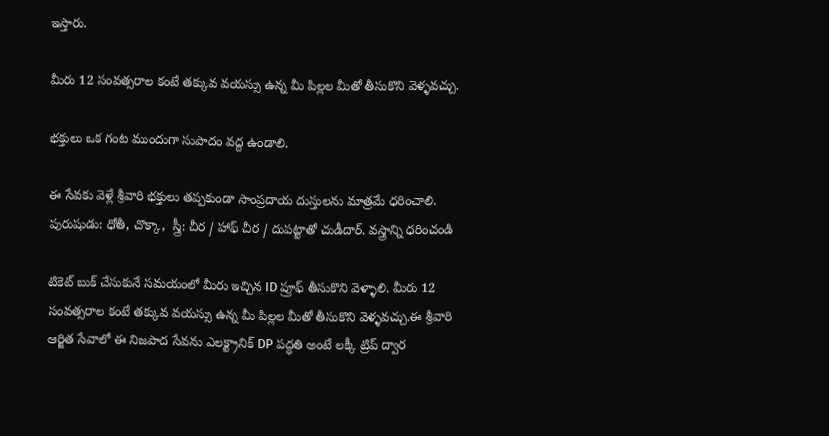ఇస్తారు.

మీరు 12 సంవత్సరాల కంటే తక్కువ వయస్సు ఉన్న మీ పిల్లల మీతో తీసుకొని వెళ్ళవచ్చు.

భక్తులు ఒక గంట ముందుగా సుపాదం వద్ద ఉండాలి.

ఈ సేవకు వెళ్లే శ్రీవారి భక్తులు తప్పకుండా సాంప్రదాయ దుస్తులను మాత్రమే ధరించాలి. పురుషుడు: ధోతీ, చొక్కా,  స్త్రీ: చీర / హాఫ్ చీర / దుపట్టాతో చుడీదార్. వస్త్రాన్ని ధరించండి

టికెట్ బుక్ చేసుకునే సమయంలో మీరు ఇచ్చిన ID ప్రూఫ్ తీసుకొని వెళ్ళాలి. మీరు 12 సంవత్సరాల కంటే తక్కువ వయస్సు ఉన్న మీ పిల్లల మీతో తీసుకొని వెళ్ళవచ్చు.ఈ శ్రీవారి ఆర్జిత సేవాలో ఈ నిజపాద సేవను ఎలక్ట్రానిక్ DP పద్ధతి అంటే లక్కీ ట్రిప్ ద్వార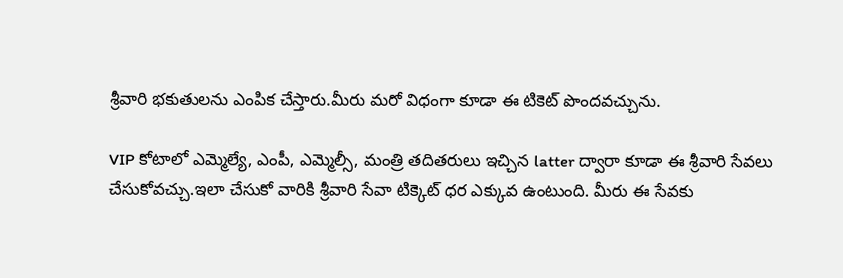శ్రీవారి భకుతులను ఎంపిక చేస్తారు.మీరు మరో విధంగా కూడా ఈ టికెట్ పొందవచ్చును.

VIP కోటాలో ఎమ్మెల్యే, ఎంపీ, ఎమ్మెల్సీ, మంత్రి తదితరులు ఇచ్చిన latter ద్వారా కూడా ఈ శ్రీవారి సేవలు చేసుకోవచ్చు.ఇలా చేసుకో వారికి శ్రీవారి సేవా టిక్కెట్ ధర ఎక్కువ ఉంటుంది. మీరు ఈ సేవకు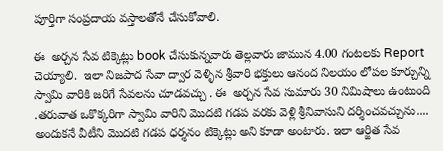పూర్తిగా సంప్రదాయ వస్తాలతోనే చేసుకోవాలి.

ఈ  అర్చన సేవ టిక్కెట్లు book చేసుకున్నవారు తెల్లవారు జామున 4.00 గంటలకు Report చెయ్యాలి.  ఇలా నిజపాద సేవా ద్వార వెళ్ళిన శ్రీవారి భక్తులు ఆనంద నిలయం లోపల కూర్చున్ని స్వామి వారికి జరిగే సేవలను చూడవచ్చు . ఈ  అర్చన సేవ సుమారు 30 నిమిషాలు ఉంటుంది .తరువాత ఒకొక్కరిగా స్వామి వారిని మొదటి గడప వరకు వెళ్లి శ్రీనివాసుని దర్శించవచ్చును.... అందుకనే వీటీని మొదటి గడప ధర్శనం టిక్కెట్లు అని కూడా అంటారు. ఇలా ఆర్జిత సేవ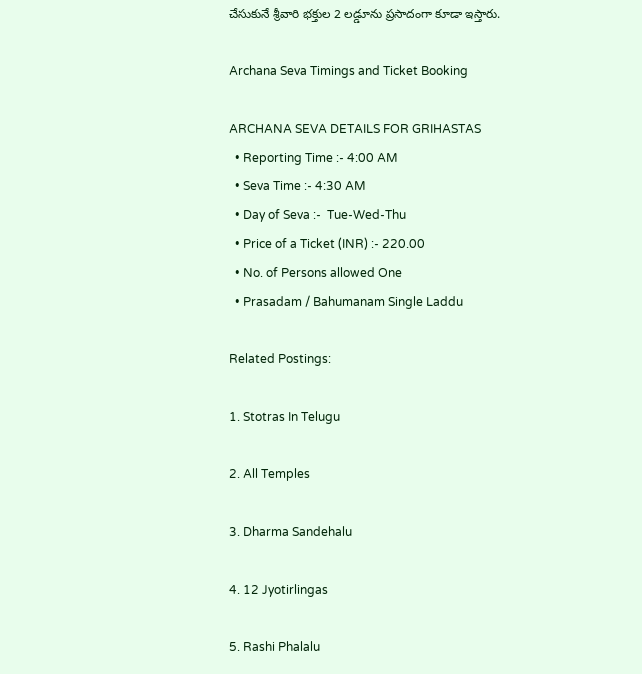చేసుకునే శ్రీవారి భక్తుల 2 లడ్డూను ప్రసాదంగా కూడా ఇస్తారు.

Archana Seva Timings and Ticket Booking

ARCHANA SEVA DETAILS FOR GRIHASTAS
  • Reporting Time :- 4:00 AM
  • Seva Time :- 4:30 AM
  • Day of Seva :-  Tue-Wed-Thu
  • Price of a Ticket (INR) :- 220.00
  • No. of Persons allowed One
  • Prasadam / Bahumanam Single Laddu

Related Postings:

1. Stotras In Telugu

2. All Temples

3. Dharma Sandehalu

4. 12 Jyotirlingas

5. Rashi Phalalu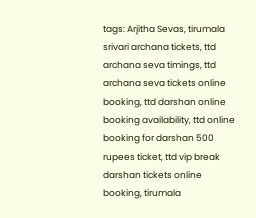tags: Arjitha Sevas, tirumala srivari archana tickets, ttd archana seva timings, ttd archana seva tickets online booking, ttd darshan online booking availability, ttd online booking for darshan 500 rupees ticket, ttd vip break darshan tickets online booking, tirumala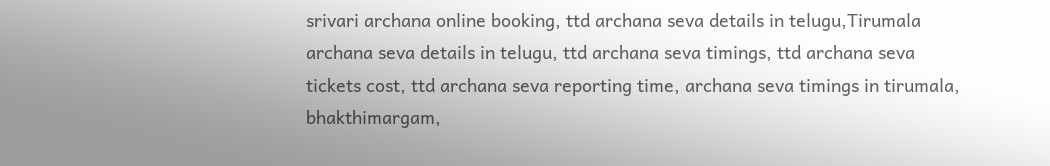srivari archana online booking, ttd archana seva details in telugu,Tirumala archana seva details in telugu, ttd archana seva timings, ttd archana seva tickets cost, ttd archana seva reporting time, archana seva timings in tirumala, bhakthimargam,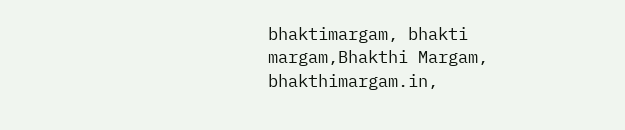bhaktimargam, bhakti margam,Bhakthi Margam, bhakthimargam.in,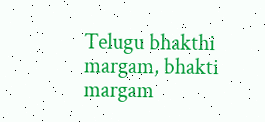Telugu bhakthi margam, bhakti margam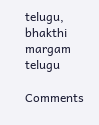telugu, bhakthi margam telugu

Comments